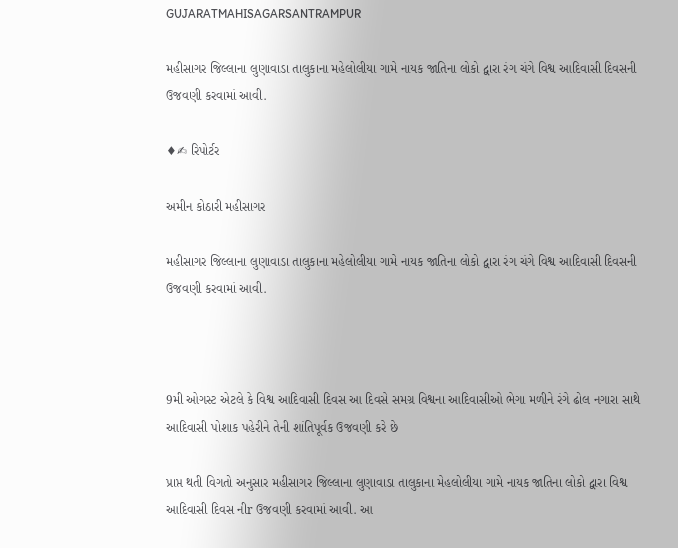GUJARATMAHISAGARSANTRAMPUR

મહીસાગર જિલ્લાના લુણાવાડા તાલુકાના મહેલોલીયા ગામે નાયક જાતિના લોકો દ્વારા રંગ ચંગે વિશ્વ આદિવાસી દિવસની ઉજવણી કરવામાં આવી.

♦✍ રિપોર્ટર

અમીન કોઠારી મહીસાગર

મહીસાગર જિલ્લાના લુણાવાડા તાલુકાના મહેલોલીયા ગામે નાયક જાતિના લોકો દ્વારા રંગ ચંગે વિશ્વ આદિવાસી દિવસની ઉજવણી કરવામાં આવી.



9મી ઓગસ્ટ એટલે કે વિશ્વ આદિવાસી દિવસ આ દિવસે સમગ્ર વિશ્વના આદિવાસીઓ ભેગા મળીને રંગે ઢોલ નગારા સાથે આદિવાસી પોશાક પહેરીને તેની શાંતિપૂર્વક ઉજવણી કરે છે

પ્રાપ્ત થતી વિગતો અનુસાર મહીસાગર જિલ્લાના લુણાવાડા તાલુકાના મેહલોલીયા ગામે નાયક જાતિના લોકો દ્વારા વિશ્વ આદિવાસી દિવસ નીr ઉજવણી કરવામાં આવી. આ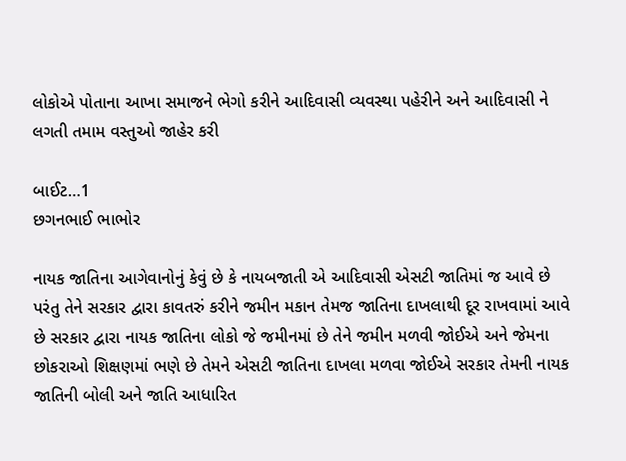લોકોએ પોતાના આખા સમાજને ભેગો કરીને આદિવાસી વ્યવસ્થા પહેરીને અને આદિવાસી ને લગતી તમામ વસ્તુઓ જાહેર કરી

બાઈટ…1
છગનભાઈ ભાભોર

નાયક જાતિના આગેવાનોનું કેવું છે કે નાયબજાતી એ આદિવાસી એસટી જાતિમાં જ આવે છે પરંતુ તેને સરકાર દ્વારા કાવતરું કરીને જમીન મકાન તેમજ જાતિના દાખલાથી દૂર રાખવામાં આવે છે સરકાર દ્વારા નાયક જાતિના લોકો જે જમીનમાં છે તેને જમીન મળવી જોઈએ અને જેમના છોકરાઓ શિક્ષણમાં ભણે છે તેમને એસટી જાતિના દાખલા મળવા જોઈએ સરકાર તેમની નાયક જાતિની બોલી અને જાતિ આધારિત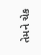તેમને ચેક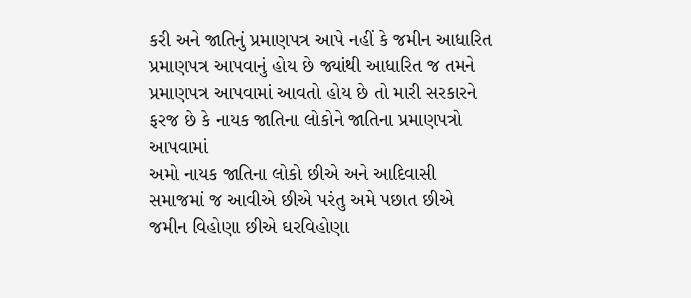કરી અને જાતિનું પ્રમાણપત્ર આપે નહીં કે જમીન આધારિત પ્રમાણપત્ર આપવાનું હોય છે જ્યાંથી આધારિત જ તમને પ્રમાણપત્ર આપવામાં આવતો હોય છે તો મારી સરકારને ફરજ છે કે નાયક જાતિના લોકોને જાતિના પ્રમાણપત્રો આપવામાં
અમો નાયક જાતિના લોકો છીએ અને આદિવાસી સમાજમાં જ આવીએ છીએ પરંતુ અમે પછાત છીએ જમીન વિહોણા છીએ ઘરવિહોણા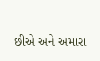છીએ અને અમારા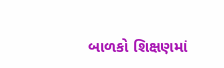બાળકો શિક્ષણમાં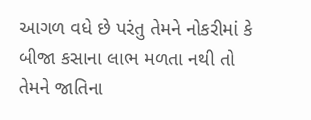આગળ વધે છે પરંતુ તેમને નોકરીમાં કે બીજા કસાના લાભ મળતા નથી તો તેમને જાતિના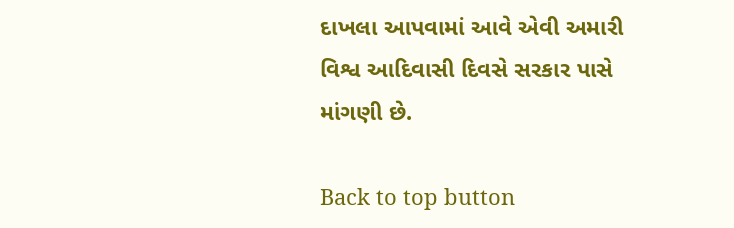દાખલા આપવામાં આવે એવી અમારી વિશ્વ આદિવાસી દિવસે સરકાર પાસે માંગણી છે.

Back to top button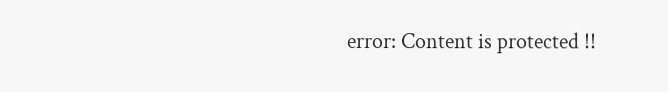error: Content is protected !!